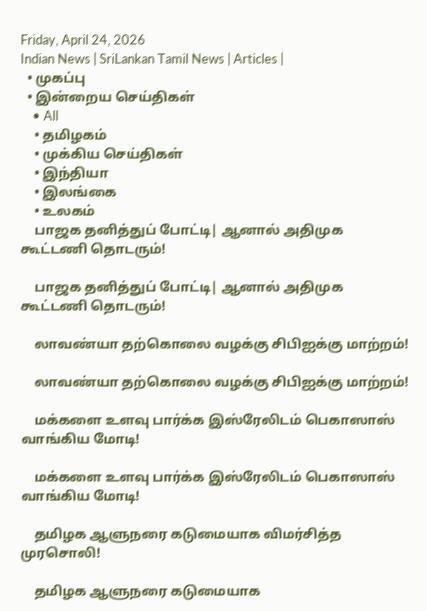Friday, April 24, 2026
Indian News | SriLankan Tamil News | Articles |
  • முகப்பு
  • இன்றைய செய்திகள்
    • All
    • தமிழகம்
    • முக்கிய செய்திகள்
    • இந்தியா
    • இலங்கை
    • உலகம்
    பாஜக தனித்துப் போட்டி| ஆனால் அதிமுக கூட்டணி தொடரும்!

    பாஜக தனித்துப் போட்டி| ஆனால் அதிமுக கூட்டணி தொடரும்!

    லாவண்யா தற்கொலை வழக்கு சிபிஐக்கு மாற்றம்!

    லாவண்யா தற்கொலை வழக்கு சிபிஐக்கு மாற்றம்!

    மக்களை உளவு பார்க்க இஸ்ரேலிடம் பெகாஸாஸ் வாங்கிய மோடி!

    மக்களை உளவு பார்க்க இஸ்ரேலிடம் பெகாஸாஸ் வாங்கிய மோடி!

    தமிழக ஆளுநரை கடுமையாக விமர்சித்த முரசொலி!

    தமிழக ஆளுநரை கடுமையாக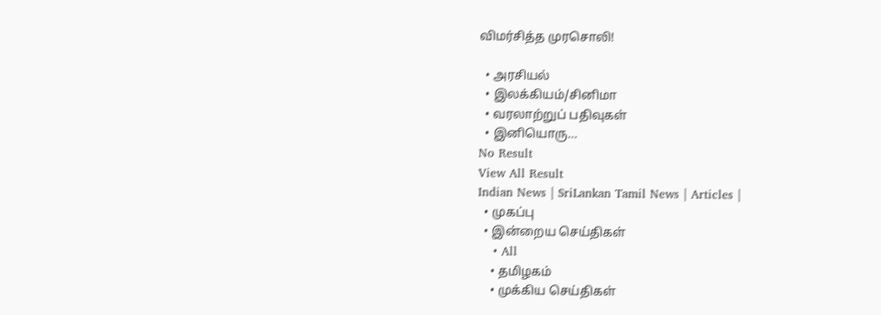விமர்சித்த முரசொலி!

  • அரசியல்
  • இலக்கியம்/சினிமா
  • வரலாற்றுப் பதிவுகள்
  • இனியொரு…
No Result
View All Result
Indian News | SriLankan Tamil News | Articles |
  • முகப்பு
  • இன்றைய செய்திகள்
    • All
    • தமிழகம்
    • முக்கிய செய்திகள்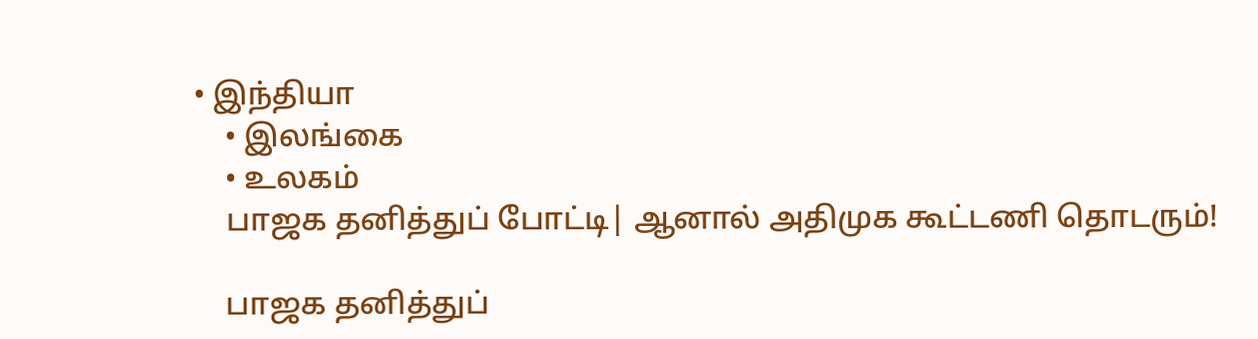• இந்தியா
    • இலங்கை
    • உலகம்
    பாஜக தனித்துப் போட்டி| ஆனால் அதிமுக கூட்டணி தொடரும்!

    பாஜக தனித்துப்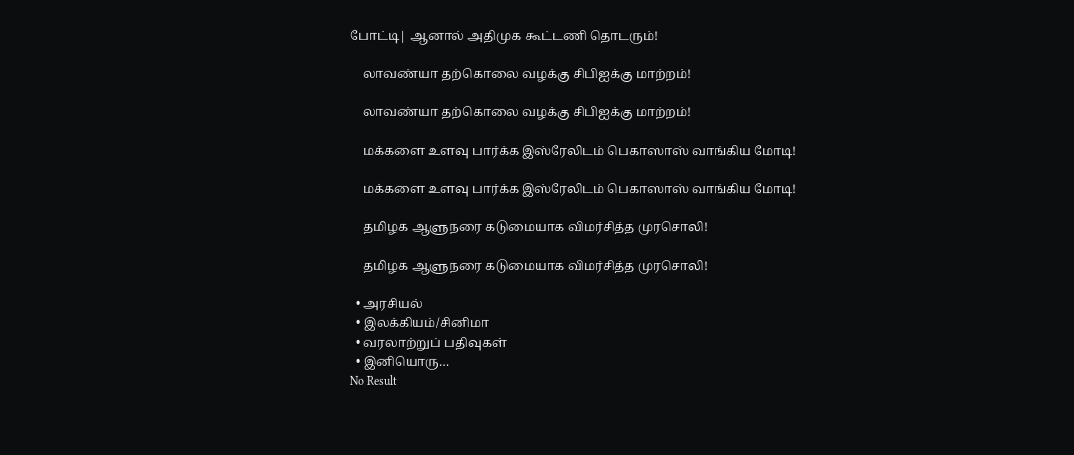போட்டி| ஆனால் அதிமுக கூட்டணி தொடரும்!

    லாவண்யா தற்கொலை வழக்கு சிபிஐக்கு மாற்றம்!

    லாவண்யா தற்கொலை வழக்கு சிபிஐக்கு மாற்றம்!

    மக்களை உளவு பார்க்க இஸ்ரேலிடம் பெகாஸாஸ் வாங்கிய மோடி!

    மக்களை உளவு பார்க்க இஸ்ரேலிடம் பெகாஸாஸ் வாங்கிய மோடி!

    தமிழக ஆளுநரை கடுமையாக விமர்சித்த முரசொலி!

    தமிழக ஆளுநரை கடுமையாக விமர்சித்த முரசொலி!

  • அரசியல்
  • இலக்கியம்/சினிமா
  • வரலாற்றுப் பதிவுகள்
  • இனியொரு…
No Result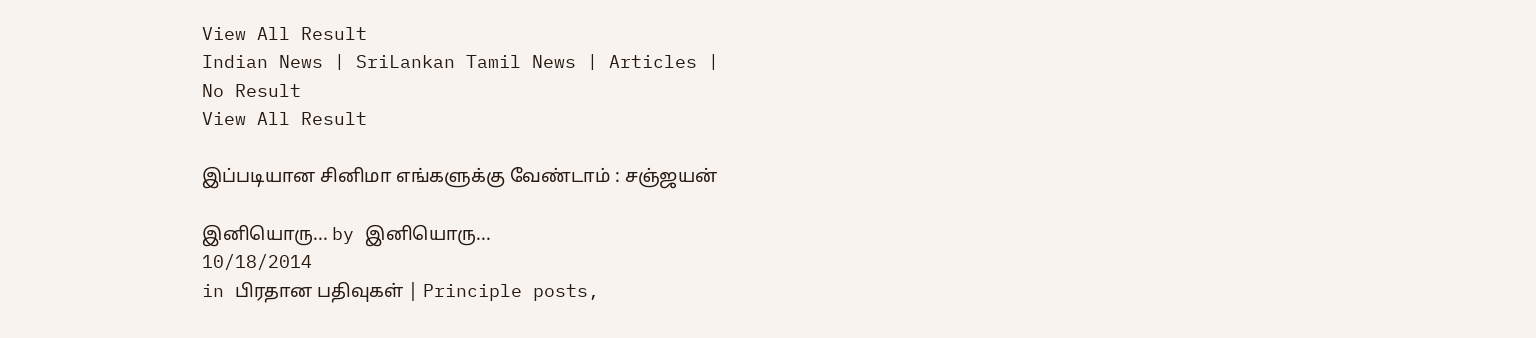View All Result
Indian News | SriLankan Tamil News | Articles |
No Result
View All Result

இப்படியான சினிமா எங்களுக்கு வேண்டாம் : சஞ்ஜயன்

இனியொரு... by இனியொரு...
10/18/2014
in பிரதான பதிவுகள் | Principle posts,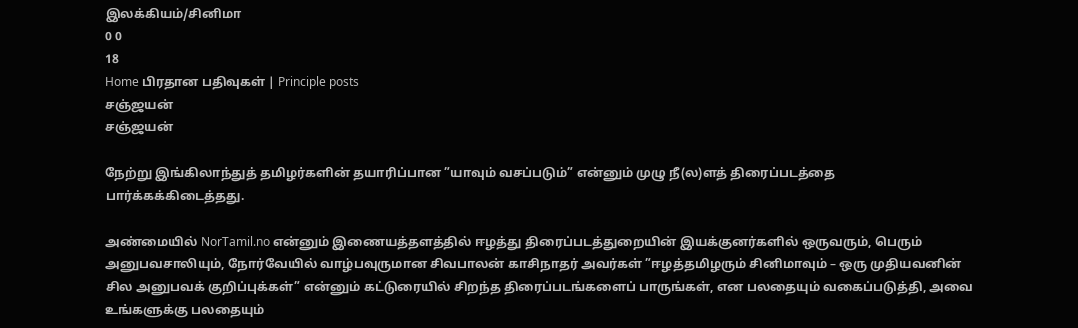இலக்கியம்/சினிமா
0 0
18
Home பிரதான பதிவுகள் | Principle posts
சஞ்ஜயன்
சஞ்ஜயன்

நேற்று இங்கிலாந்துத் தமிழர்களின் தயாரிப்பான ”யாவும் வசப்படும்” என்னும் முழு நீ(ல)ளத் திரைப்படத்தை பார்க்கக்கிடைத்தது.

அண்மையில் NorTamil.no என்னும் இணையத்தளத்தில் ஈழத்து திரைப்படத்துறையின் இயக்குனர்களில் ஒருவரும், பெரும் அனுபவசாலியும், நோர்வேயில் வாழ்பவுருமான சிவபாலன் காசிநாதர் அவர்கள் ”ஈழத்தமிழரும் சினிமாவும் – ஒரு முதியவனின் சில அனுபவக் குறிப்புக்கள்” என்னும் கட்டுரையில் சிறந்த திரைப்படங்களைப் பாருங்கள், என பலதையும் வகைப்படுத்தி, அவை உங்களுக்கு பலதையும்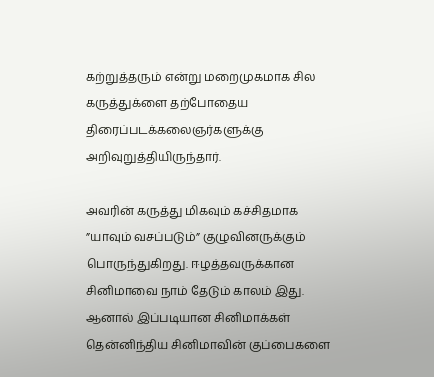கற்றுத்தரும் என்று மறைமுகமாக சில கருத்துக்ளை தற்போதைய திரைப்படக்கலைஞர்களுக்கு அறிவுறுத்தியிருந்தார்.

அவரின் கருத்து மிகவும் கச்சிதமாக ”யாவும் வசப்படும்” குழுவினருக்கும் பொருந்துகிறது. ஈழத்தவருக்கான சினிமாவை நாம் தேடும் காலம் இது. ஆனால் இப்படியான சினிமாக்கள் தென்னிந்திய சினிமாவின் குப்பைகளை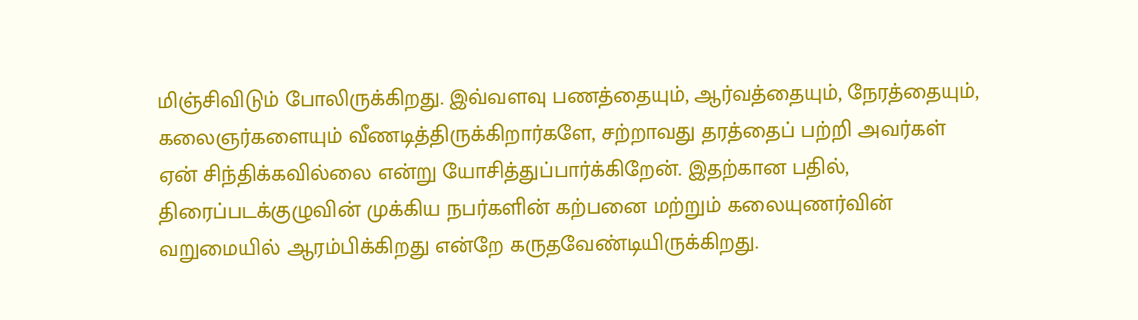மிஞ்சிவிடும் போலிருக்கிறது. இவ்வளவு பணத்தையும், ஆர்வத்தையும், நேரத்தையும், கலைஞர்களையும் வீணடித்திருக்கிறார்களே, சற்றாவது தரத்தைப் பற்றி அவர்கள் ஏன் சிந்திக்கவில்லை என்று யோசித்துப்பார்க்கிறேன். இதற்கான பதில், திரைப்படக்குழுவின் முக்கிய நபர்களின் கற்பனை மற்றும் கலையுணர்வின் வறுமையில் ஆரம்பிக்கிறது என்றே கருதவேண்டியிருக்கிறது.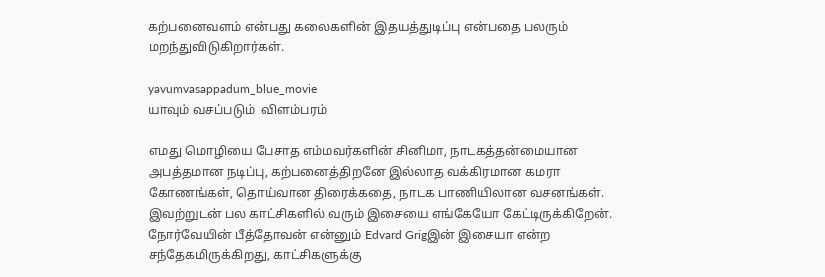கற்பனைவளம் என்பது கலைகளின் இதயத்துடிப்பு என்பதை பலரும் மறந்துவிடுகிறார்கள்.

yavumvasappadum_blue_movie
யாவும் வசப்படும்  விளம்பரம்

எமது மொழியை பேசாத எம்மவர்களின் சினிமா, நாடகத்தன்மையான அபத்தமான நடிப்பு, கற்பனைத்திறனே இல்லாத வக்கிரமான கமரா கோணங்கள், தொய்வான திரைக்கதை, நாடக பாணியிலான வசனங்கள். இவற்றுடன் பல காட்சிகளில் வரும் இசையை எங்கேயோ கேட்டிருக்கிறேன். நோர்வேயின் பீத்தோவன் என்னும் Edvard Grigஇன் இசையா என்ற சந்தேகமிருக்கிறது, காட்சிகளுக்கு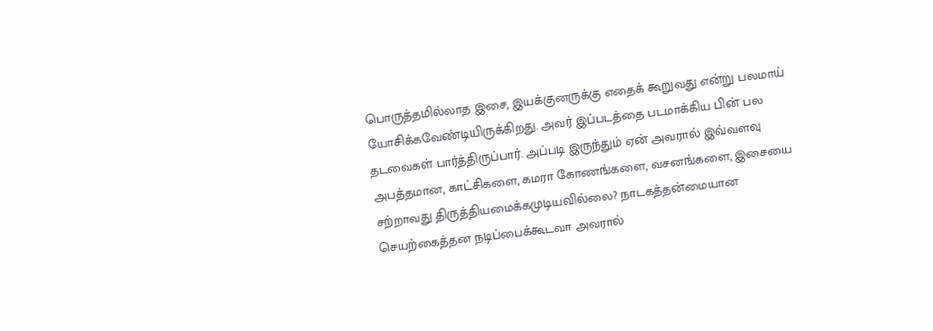பொருத்தமில்லாத இசை, இயக்குனருக்கு எதைக் கூறுவது என்று பலமாய் யோசிக்கவேண்டியிருக்கிறது. அவர் இப்படத்தை படமாக்கிய பின் பல தடவைகள் பார்த்திருப்பார். அப்படி இருந்தும் ஏன் அவரால் இவ்வளவு அபத்தமான, காட்சிகளை, கமரா கோணங்களை, வசனங்களை, இசையை சற்றாவது திருத்தியமைக்கமுடியவில்லை? நாடகத்தன்மையான செயற்கைத்தன நடிப்பைக்கூடவா அவரால்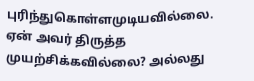புரிந்துகொள்ளமுடியவில்லை. ஏன் அவர் திருத்த முயற்சிக்கவில்லை? அல்லது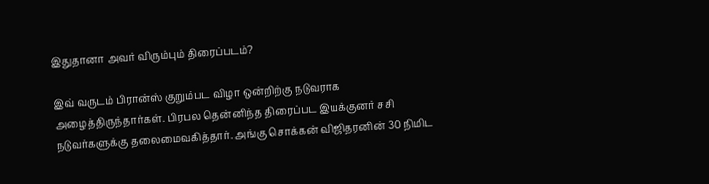இதுதானா அவர் விரும்பும் திரைப்படம்?

இவ் வருடம் பிரான்ஸ் குறும்பட விழா ஒன்றிற்கு நடுவராக அழைத்திருந்தார்கள். பிரபல தென்னிந்த திரைப்பட இயக்குனர் சசி நடுவர்களுக்கு தலைமைவகித்தார். அங்கு சொக்கன் விஜிதரனின் 30 நிமிட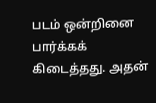படம் ஒன்றினை பார்க்கக் கிடைத்தது. அதன்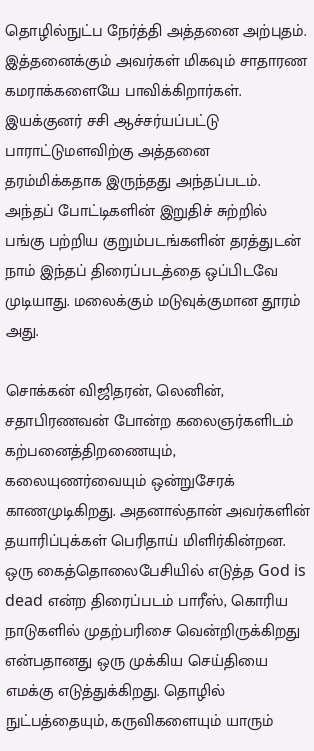தொழில்நுட்ப நேர்த்தி அத்தனை அற்புதம். இத்தனைக்கும் அவர்கள் மிகவும் சாதாரண கமராக்களையே பாவிக்கிறார்கள். இயக்குனர் சசி ஆச்சர்யப்பட்டு பாராட்டுமளவிற்கு அத்தனை தரம்மிக்கதாக இருந்தது அந்தப்படம். அந்தப் போட்டிகளின் இறுதிச் சுற்றில் பங்கு பற்றிய குறும்படங்களின் தரத்துடன் நாம் இந்தப் திரைப்படத்தை ஒப்பிடவே முடியாது. மலைக்கும் மடுவுக்குமான தூரம் அது.

சொக்கன் விஜிதரன், லெனின், சதாபிரணவன் போன்ற கலைஞர்களிடம் கற்பனைத்திறணையும், கலையுணர்வையும் ஒன்றுசேரக் காணமுடிகிறது. அதனால்தான் அவர்களின் தயாரிப்புக்கள் பெரிதாய் மிளிர்கின்றன. ஒரு கைத்தொலைபேசியில் எடுத்த God is dead என்ற திரைப்படம் பாரீஸ், கொரிய நாடுகளில் முதற்பரிசை வென்றிருக்கிறது என்பதானது ஒரு முக்கிய செய்தியை எமக்கு எடுத்துக்கிறது. தொழில் நுட்பத்தையும், கருவிகளையும் யாரும்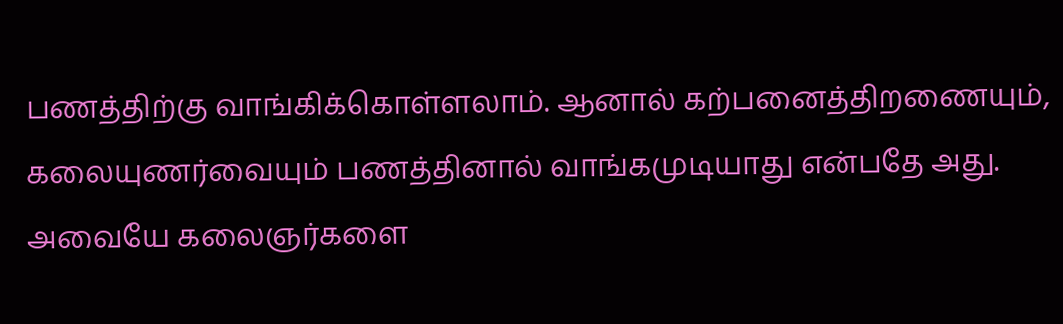பணத்திற்கு வாங்கிக்கொள்ளலாம். ஆனால் கற்பனைத்திறணையும், கலையுணர்வையும் பணத்தினால் வாங்கமுடியாது என்பதே அது. அவையே கலைஞர்களை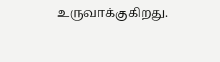உருவாக்குகிறது.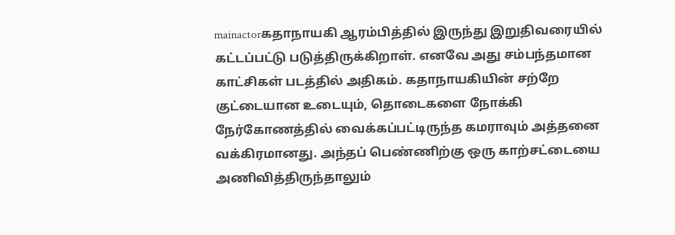mainactorகதாநாயகி ஆரம்பித்தில் இருந்து இறுதிவரையில் கட்டப்பட்டு படுத்திருக்கிறாள். எனவே அது சம்பந்தமான காட்சிகள் படத்தில் அதிகம். கதாநாயகியின் சற்றே குட்டையான உடையும், தொடைகளை நோக்கி நேர்கோணத்தில் வைக்கப்பட்டிருந்த கமராவும் அத்தனை வக்கிரமானது. அந்தப் பெண்ணிற்கு ஒரு காற்சட்டையை அணிவித்திருந்தாலும்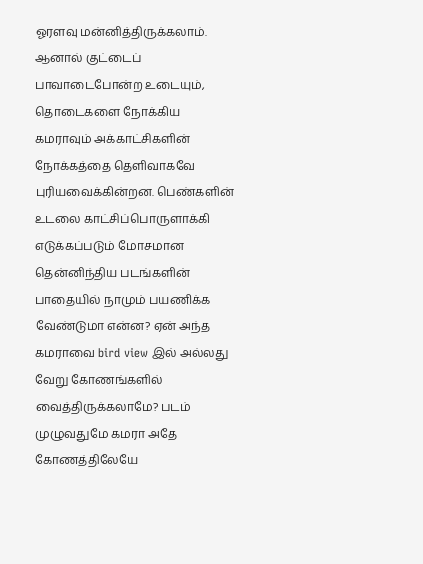ஓரளவு மன்னித்திருக்கலாம். ஆனால் குட்டைப் பாவாடைபோன்ற உடையும், தொடைகளை நோக்கிய கமராவும் அக்காட்சிகளின் நோக்கத்தை தெளிவாகவே புரியவைக்கின்றன. பெண்களின் உடலை காட்சிப்பொருளாக்கி எடுக்கப்படும் மோசமான தென்னிந்திய படங்களின் பாதையில் நாமும் பயணிக்க வேண்டுமா என்ன? ஏன் அந்த கமராவை bird view இல் அல்லது வேறு கோணங்களில் வைத்திருக்கலாமே? படம் முழுவதுமே கமரா அதே கோணத்திலேயே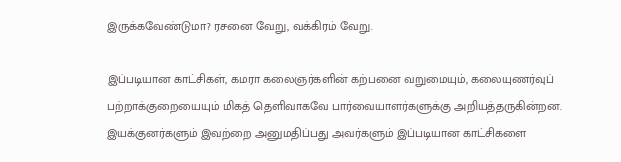இருக்கவேண்டுமா? ரசனை வேறு, வக்கிரம் வேறு.

இப்படியான காட்சிகள், கமரா கலைஞர்களின் கற்பனை வறுமையும், கலையுணர்வுப் பற்றாக்குறையையும் மிகத் தெளிவாகவே பார்வையாளர்களுக்கு அறியத்தருகின்றன. இயக்குனர்களும் இவற்றை அனுமதிப்பது அவர்களும் இப்படியான காட்சிகளை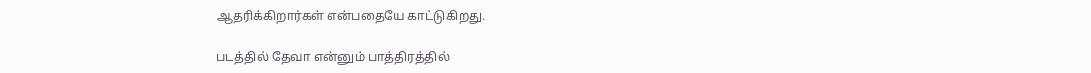ஆதரிக்கிறார்கள் என்பதையே காட்டுகிறது.

படத்தில் தேவா என்னும் பாத்திரத்தில்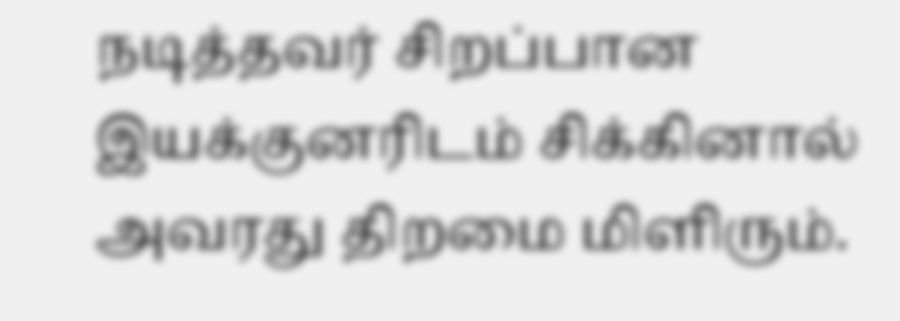நடித்தவர் சிறப்பான இயக்குனரிடம் சிக்கினால் அவரது திறமை மிளிரும்.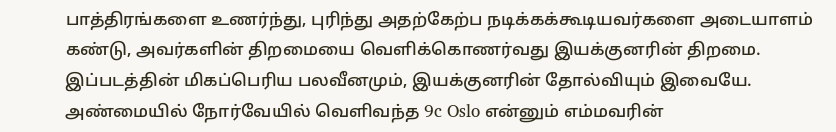பாத்திரங்களை உணர்ந்து, புரிந்து அதற்கேற்ப நடிக்கக்கூடியவர்களை அடையாளம் கண்டு, அவர்களின் திறமையை வெளிக்கொணர்வது இயக்குனரின் திறமை. இப்படத்தின் மிகப்பெரிய பலவீனமும், இயக்குனரின் தோல்வியும் இவையே. அண்மையில் நோர்வேயில் வெளிவந்த 9c Oslo என்னும் எம்மவரின்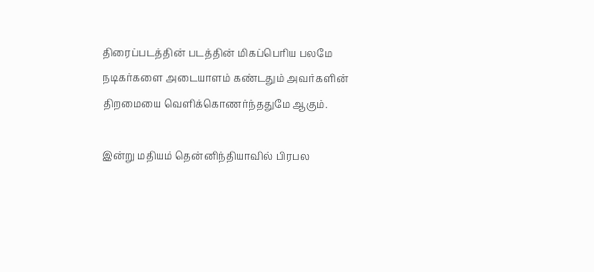திரைப்படத்தின் படத்தின் மிகப்பெரிய பலமே நடிகர்களை அடையாளம் கண்டதும் அவர்களின் திறமையை வெளிக்கொணர்ந்ததுமே ஆகும்.

இன்று மதியம் தென்னிந்தியாவில் பிரபல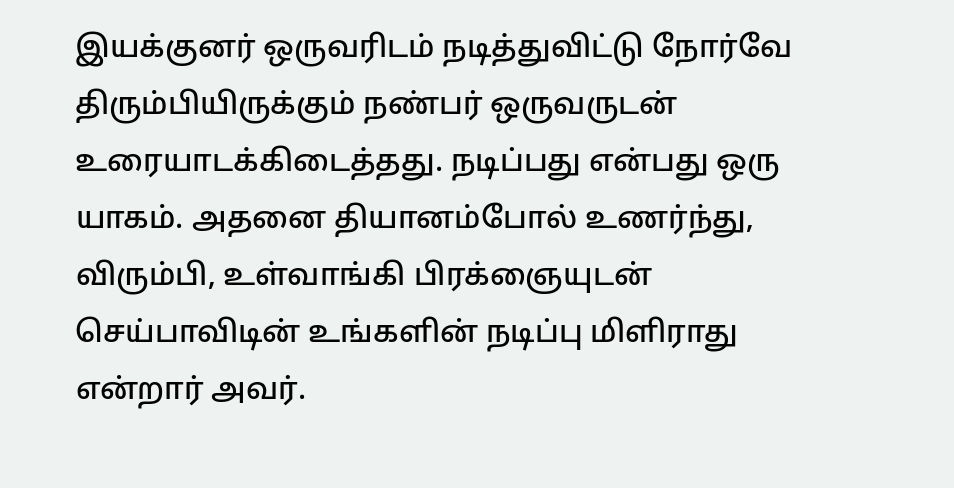இயக்குனர் ஒருவரிடம் நடித்துவிட்டு நோர்வே திரும்பியிருக்கும் நண்பர் ஒருவருடன் உரையாடக்கிடைத்தது. நடிப்பது என்பது ஒரு யாகம். அதனை தியானம்போல் உணர்ந்து, விரும்பி, உள்வாங்கி பிரக்ஞையுடன் செய்பாவிடின் உங்களின் நடிப்பு மிளிராது என்றார் அவர்.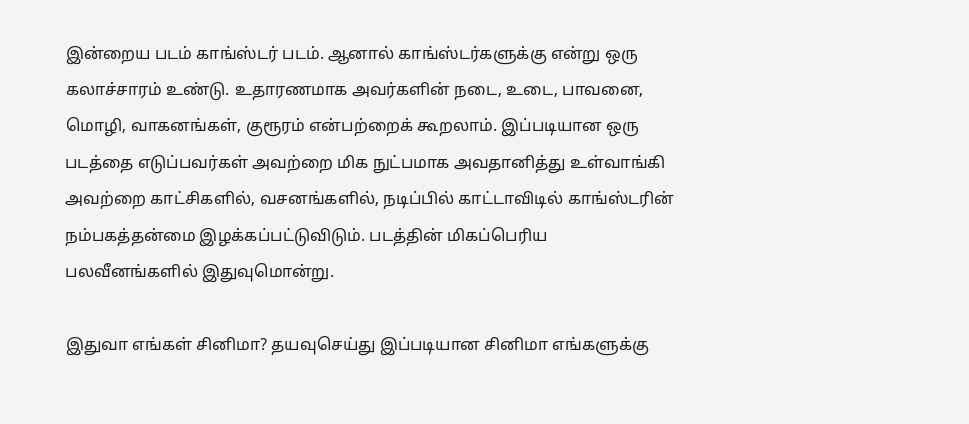இன்றைய படம் காங்ஸ்டர் படம். ஆனால் காங்ஸ்டர்களுக்கு என்று ஒரு கலாச்சாரம் உண்டு. உதாரணமாக அவர்களின் நடை, உடை, பாவனை, மொழி, வாகனங்கள், குரூரம் என்பற்றைக் கூறலாம். இப்படியான ஒரு படத்தை எடுப்பவர்கள் அவற்றை மிக நுட்பமாக அவதானித்து உள்வாங்கி அவற்றை காட்சிகளில், வசனங்களில், நடிப்பில் காட்டாவிடில் காங்ஸ்டரின் நம்பகத்தன்மை இழக்கப்பட்டுவிடும். படத்தின் மிகப்பெரிய பலவீனங்களில் இதுவுமொன்று.

இதுவா எங்கள் சினிமா? தயவுசெய்து இப்படியான சினிமா எங்களுக்கு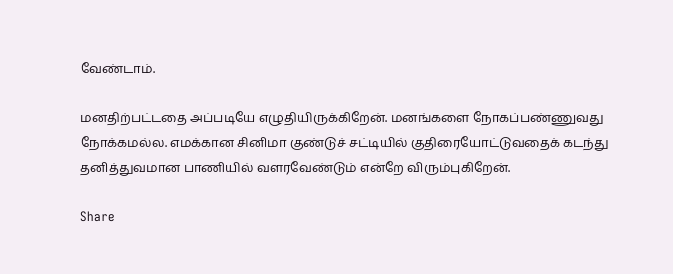வேண்டாம்.

மனதிற்பட்டதை அப்படியே எழுதியிருக்கிறேன். மனங்களை நோகப்பண்ணுவது நோக்கமல்ல. எமக்கான சினிமா குண்டுச் சட்டியில் குதிரையோட்டுவதைக் கடந்து தனித்துவமான பாணியில் வளரவேண்டும் என்றே விரும்புகிறேன்.

Share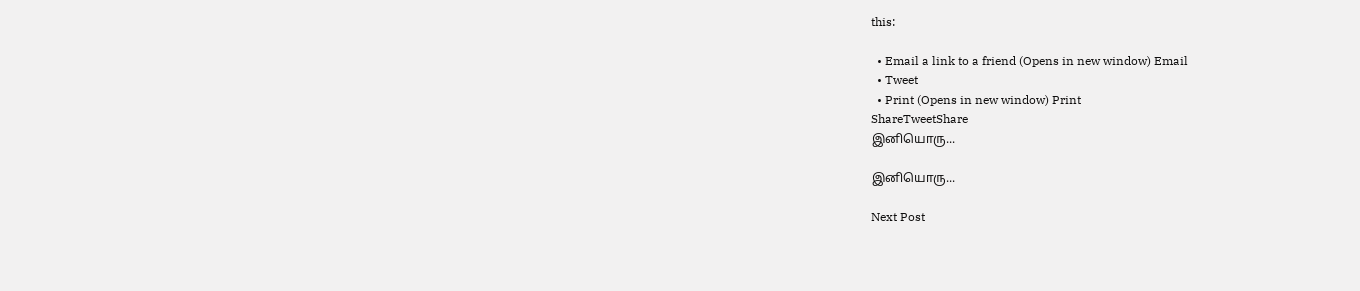this:

  • Email a link to a friend (Opens in new window) Email
  • Tweet
  • Print (Opens in new window) Print
ShareTweetShare
இனியொரு...

இனியொரு...

Next Post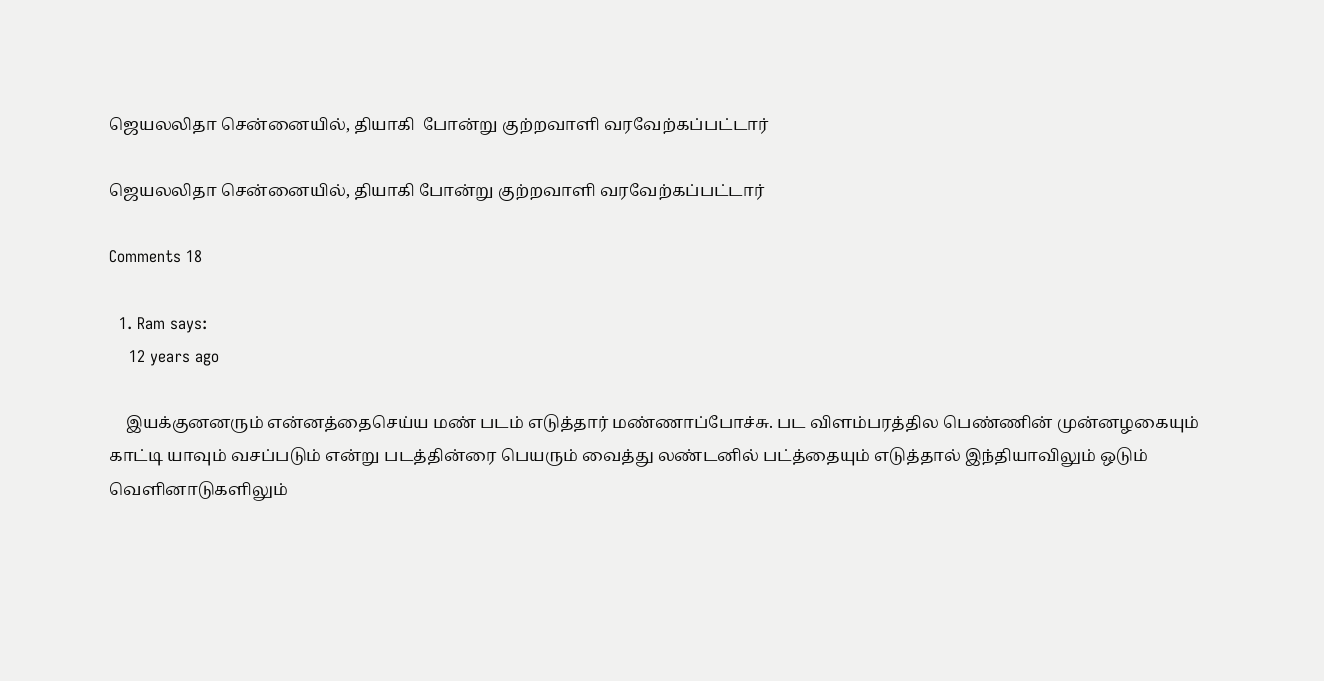ஜெயலலிதா சென்னையில், தியாகி  போன்று குற்றவாளி வரவேற்கப்பட்டார்

ஜெயலலிதா சென்னையில், தியாகி போன்று குற்றவாளி வரவேற்கப்பட்டார்

Comments 18

  1. Ram says:
    12 years ago

    இயக்குனனரும் என்னத்தைசெய்ய மண் படம் எடுத்தார் மண்ணாப்போச்சு. பட விளம்பரத்தில பெண்ணின் முன்னழகையும் காட்டி யாவும் வசப்படும் என்று படத்தின்ரை பெயரும் வைத்து லண்டனில் பட்த்தையும் எடுத்தால் இந்தியாவிலும் ஒடும் வெளினாடுகளிலும்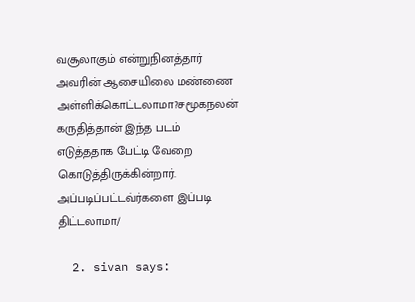வசூலாகும் என்றுநினத்தார் அவரின் ஆசையிலை மண்ணை அள்ளிக்கொட்டலாமா?சமூகநலன் கருதித்தான் இந்த படம் எடுத்ததாக பேட்டி வேறை கொடுத்திருக்கின்றார். அப்படிப்பட்டவ்ர்களை இப்படி திட்டலாமா/

  2. sivan says: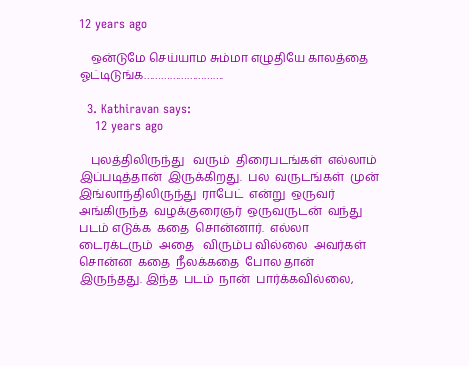12 years ago

    ஒன்டுமே செய்யாம சும்மா எழுதியே காலத்தை ஓட்டிடுங்க……………………….

  3. Kathiravan says:
    12 years ago

    புலத்திலிருந்து   வரும்  திரைபடங்கள்  எல்லாம்  இப்படித்தான்  இருக்கிறது.  பல  வருடங்கள்  முன்  இங்லாந்திலிருந்து  ராபேட்  என்று  ஒருவர்  அங்கிருந்த  வழக்குரைஞர்  ஒருவருடன்  வந்து  படம் எடுக்க  கதை  சொன்னார்.  எல்லா  டைரக்டரும்  அதை   விரும்ப வில்லை  அவர்கள்  சொன்ன  கதை  நீலக்கதை  போல தான்  இருந்தது. இந்த  படம்  நான்  பார்க்கவில்லை,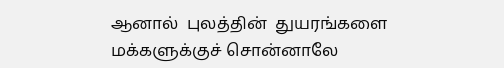ஆனால்  புலத்தின்  துயரங்களை  மக்களுக்குச் சொன்னாலே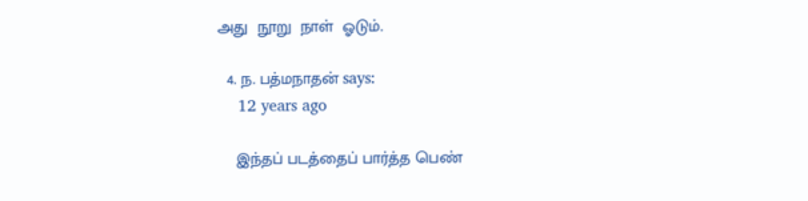அது  நூறு  நாள்  ஓடும்.

  4. ந. பத்மநாதன் says:
    12 years ago

    இந்தப் படத்தைப் பார்த்த பெண்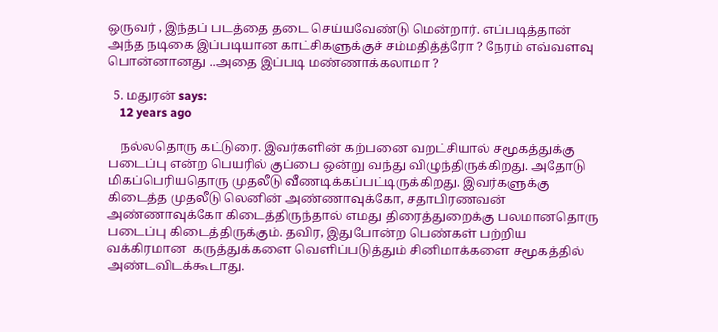ஒருவர் , இந்தப் படத்தை தடை செய்யவேண்டு மென்றார். எப்படித்தான் அந்த நடிகை இப்படியான காட்சிகளுக்குச் சம்மதித்த்ரோ ? நேரம் எவ்வளவு பொன்னானது ..அதை இப்படி மண்ணாக்கலாமா ?

  5. மதுரன் says:
    12 years ago

    நல்லதொரு கட்டுரை. இவர்களின் கற்பனை வறட்சியால் சமூகத்துக்கு படைப்பு என்ற பெயரில் குப்பை ஒன்று வந்து விழுந்திருக்கிறது. அதோடு மிகப்பெரியதொரு முதலீடு வீணடிக்கப்பட்டிருக்கிறது. இவர்களுக்கு கிடைத்த முதலீடு லெனின் அண்ணாவுக்கோ, சதாபிரணவன் அண்ணாவுக்கோ கிடைத்திருந்தால் எமது திரைத்துறைக்கு பலமானதொரு படைப்பு கிடைத்திருக்கும். தவிர, இதுபோன்ற பெண்கள் பற்றிய வக்கிரமான  கருத்துக்களை வெளிப்படுத்தும் சினிமாக்களை சமூகத்தில் அண்டவிடக்கூடாது.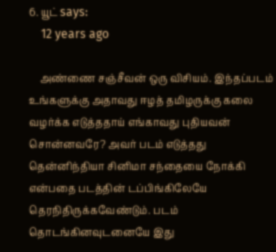6. யூட் says:
    12 years ago

    அண்ணை சஞ்சீவன் ஒரு விசியம். இந்தப்படம் உங்களுக்கு அதாவது ஈழத் தமிழருக்கு கலை வழர்க்க எடுத்ததாய் எங்காவது புதியவன் சொன்னவரே? அவர் படம் எடுத்தது தென்னிந்தியா சினிமா சந்தையை நோக்கி என்பதை படத்தின் டப்பிங்கிலேயே தெரநிதிருக்கவேண்டும். படம் தொடங்கினவுடனையே இது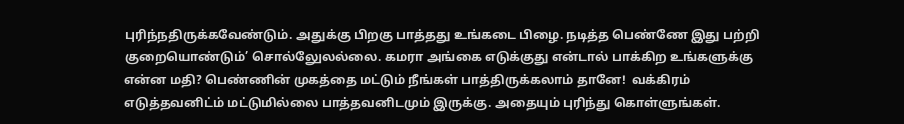புரிந்நதிருக்கவேண்டும். அதுக்கு பிறகு பாத்தது உங்கடை பிழை. நடித்த பெண்ணே இது பற்றி குறையொண்டும்’ சொல்லேுலல்லை. கமரா அங்கை எடுக்குது என்டால் பாக்கிற உங்களுக்கு என்ன மதி? பெண்ணின் முகத்தை மட்டும் நீங்கள் பாத்திருக்கலாம் தானே!  வக்கிரம் எடுத்தவனிட்ம் மட்டுமில்லை பாத்தவனிடமும் இருக்கு. அதையும் புரிந்து கொள்ளுங்கள்.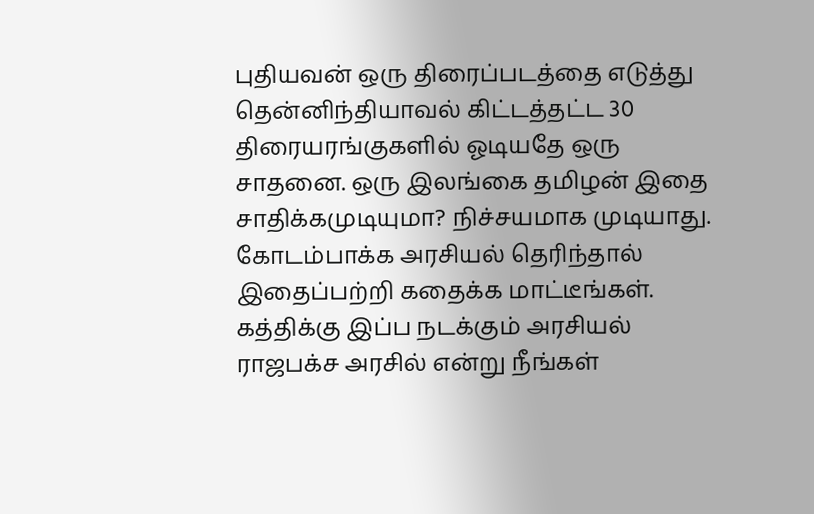புதியவன் ஒரு திரைப்படத்தை எடுத்து தென்னிந்தியாவல் கிட்டத்தட்ட 30 திரையரங்குகளில் ஓடியதே ஒரு சாதனை. ஒரு இலங்கை தமிழன் இதை சாதிக்கமுடியுமா? நிச்சயமாக முடியாது. கோடம்பாக்க அரசியல் தெரிந்தால் இதைப்பற்றி கதைக்க மாட்டீங்கள். கத்திக்கு இப்ப நடக்கும் அரசியல் ராஜபக்ச அரசில் என்று நீங்கள்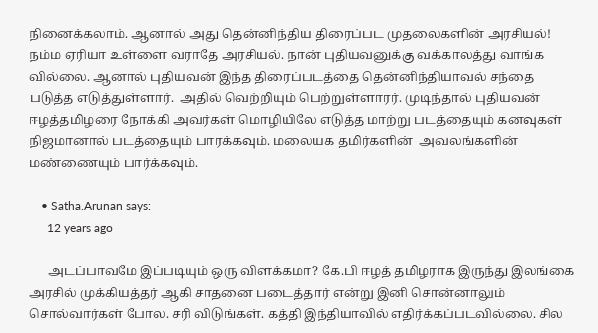நினைக்கலாம். ஆனால் அது தென்னிந்திய திரைப்பட முதலைகளின் அரசியல்! நம்ம ஏரியா உள்ளை வராதே அரசியல். நான் புதியவனுக்கு வக்காலத்து வாங்க வில்லை. ஆனால் புதியவன் இந்த திரைப்படத்தை தென்னிந்தியாவல் சந்தை படுத்த எடுத்துள்ளார்.  அதில் வெற்றியும் பெற்றுள்ளாரர். முடிந்தால் புதியவன் ஈழத்தமிழரை நோக்கி அவர்கள் மொழியிலே எடுத்த மாற்று படத்தையும் கனவுகள் நிஜமானால் படத்தையும் பாரக்கவும். மலையக தமிர்களின்  அவலங்களின் மண்ணையும் பார்க்கவும்.

    • Satha.Arunan says:
      12 years ago

      அடப்பாவமே இப்படியும் ஒரு விளக்கமா? கே.பி ஈழத் தமிழராக இருந்து இலங்கை அரசில் முக்கியத்தர் ஆகி சாதனை படைத்தார் என்று இனி சொன்னாலும் சொல்வார்கள் போல. சரி விடுங்கள். கத்தி இந்தியாவில் எதிர்க்கப்படவில்லை. சில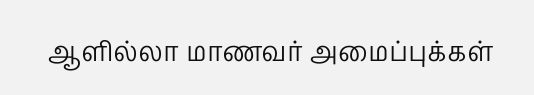ஆளில்லா மாணவர் அமைப்புக்கள்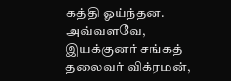கத்தி ஓய்ந்தன. அவ்வளவே, இயக்குனர் சங்கத் தலைவர் விக்ரமன்,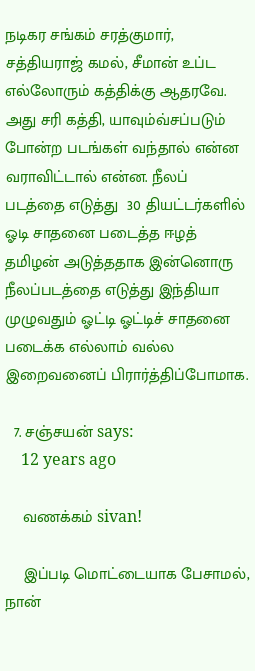நடிகர சங்கம் சரத்குமார், சத்தியராஜ் கமல், சீமான் உப்ட எல்லோரும் கத்திக்கு ஆதரவே. அது சரி கத்தி, யாவும்வ்சப்படும் போன்ற படங்கள் வந்தால் என்ன வராவிட்டால் என்ன. நீலப் படத்தை எடுத்து  30 தியட்டர்களில் ஓடி சாதனை படைத்த ஈழத் தமிழன் அடுத்ததாக இன்னொரு நீலப்படத்தை எடுத்து இந்தியா முழுவதும் ஓட்டி ஓட்டிச் சாதனை படைக்க எல்லாம் வல்ல இறைவனைப் பிரார்த்திப்போமாக.

  7. சஞ்சயன் says:
    12 years ago

    வணக்கம் sivan!

    இப்படி மொட்டையாக பேசாமல், நான்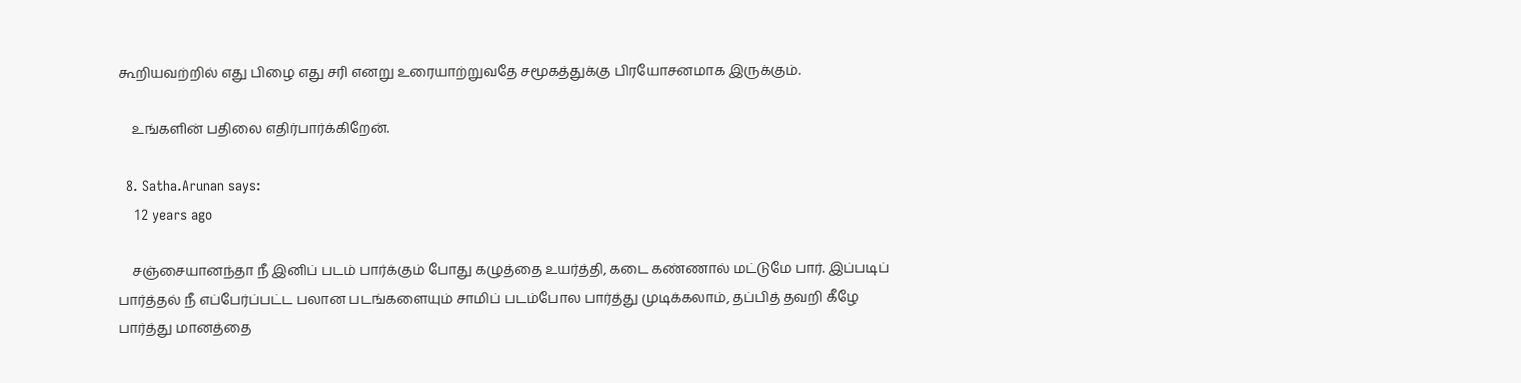கூறியவற்றில் எது பிழை எது சரி எனறு உரையாற்றுவதே சமூகத்துக்கு பிரயோசனமாக இருக்கும்.

    உங்களின் பதிலை எதிர்பார்க்கிறேன்.

  8. Satha.Arunan says:
    12 years ago

    சஞ்சையானந்தா நீ இனிப் படம் பார்க்கும் போது கழுத்தை உயர்த்தி, கடை கண்ணால் மட்டுமே பார். இப்படிப் பார்த்தல் நீ எப்பேர்ப்பட்ட பலான படங்களையும் சாமிப் படம்போல பார்த்து முடிக்கலாம், தப்பித் தவறி கீழே பார்த்து மானத்தை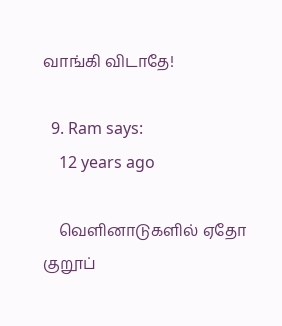வாங்கி விடாதே!

  9. Ram says:
    12 years ago

    வெளினாடுகளில் ஏதோ குறூப்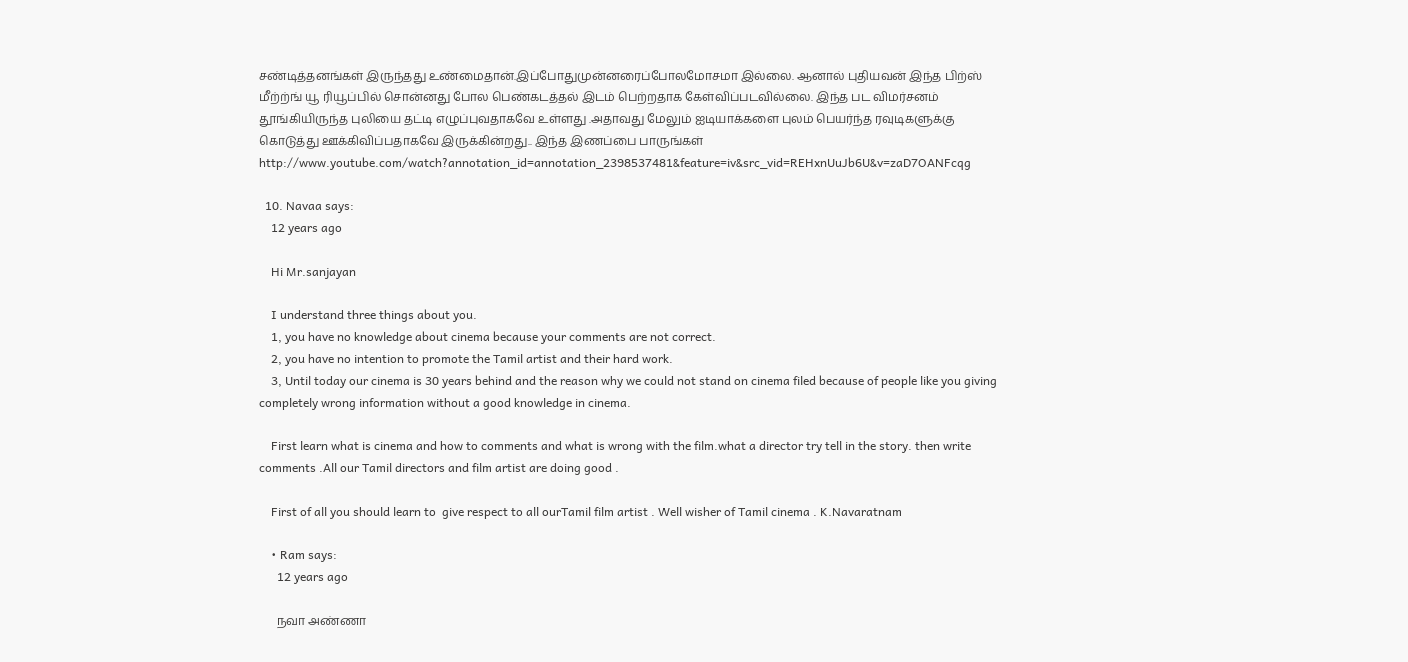சண்டித்தனங்கள் இருந்தது உண்மைதான்.இப்போதுமுன்னரைப்போலமோசமா இல்லை. ஆனால் புதியவன் இந்த பிற்ஸ் மீற்ற்ங் யூ ரியூப்பில் சொன்னது போல பெண்கடத்தல் இடம் பெற்றதாக கேள்விப்படவில்லை. இந்த பட விமர்சனம் தூங்கியிருந்த புலியை தட்டி எழுப்புவதாகவே உள்ளது .அதாவது மேலும் ஐடியாக்களை புலம் பெயர்ந்த ரவுடிகளுக்கு கொடுத்து ஊக்கிவிப்பதாகவே இருக்கின்றது.. இந்த இணப்பை பாருங்கள் http://www.youtube.com/watch?annotation_id=annotation_2398537481&feature=iv&src_vid=REHxnUuJb6U&v=zaD7OANFcqg

  10. Navaa says:
    12 years ago

    Hi Mr.sanjayan

    I understand three things about you.
    1, you have no knowledge about cinema because your comments are not correct.
    2, you have no intention to promote the Tamil artist and their hard work.
    3, Until today our cinema is 30 years behind and the reason why we could not stand on cinema filed because of people like you giving completely wrong information without a good knowledge in cinema.

    First learn what is cinema and how to comments and what is wrong with the film.what a director try tell in the story. then write comments .All our Tamil directors and film artist are doing good .

    First of all you should learn to  give respect to all ourTamil film artist . Well wisher of Tamil cinema . K.Navaratnam

    • Ram says:
      12 years ago

      நவா அண்ணா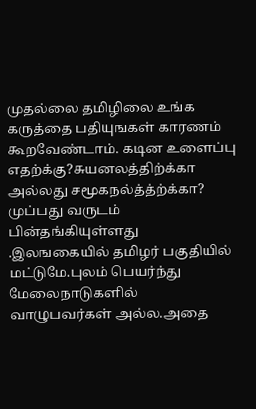முதல்லை தமிழிலை உங்க கருத்தை பதியுஙகள் காரணம் கூறவேண்டாம். கடின உளைப்பு எதற்க்கு?சுயனலத்திற்க்கா அல்லது சமூகநல்த்த்ற்க்கா? முப்பது வருடம் பின்தங்கியுள்ளது .இலஙகையில் தமிழர் பகுதியில் மட்டுமே.புலம் பெயர்ந்து மேலைநாடுகளில் வாழுபவர்கள் அல்ல.அதை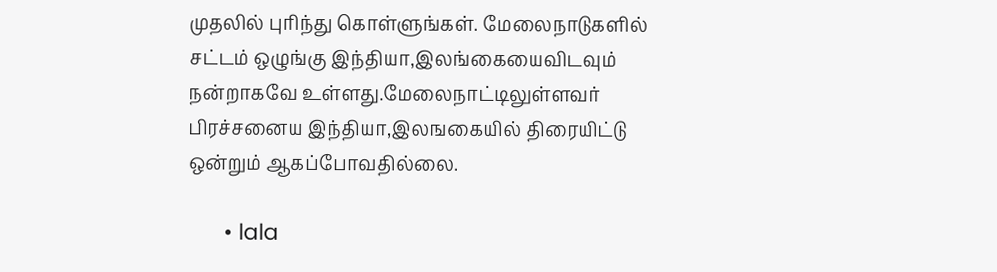முதலில் புரிந்து கொள்ளுங்கள். மேலைநாடுகளில் சட்டம் ஒழுங்கு இந்தியா,இலங்கையைவிடவும் நன்றாகவே உள்ளது.மேலைநாட்டிலுள்ளவர் பிரச்சனைய இந்தியா,இலஙகையில் திரையிட்டு ஒன்றும் ஆகப்போவதில்லை.

      • lala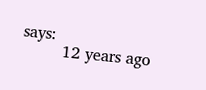says:
        12 years ago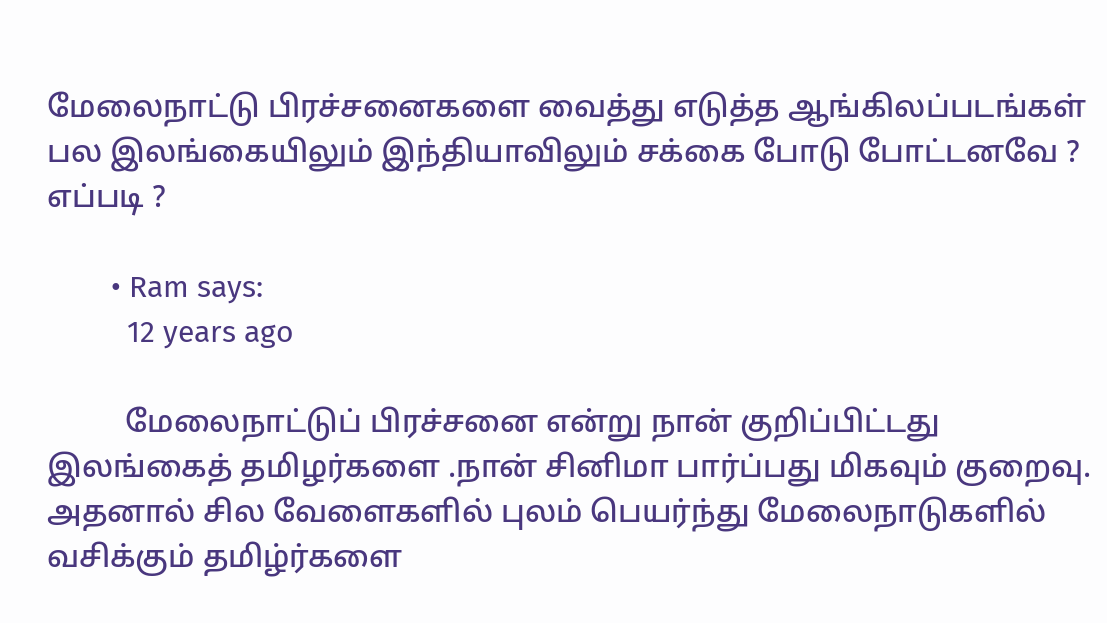மேலைநாட்டு பிரச்சனைகளை வைத்து எடுத்த ஆங்கிலப்படங்கள் பல இலங்கையிலும் இந்தியாவிலும் சக்கை போடு போட்டனவே ? எப்படி ?

        • Ram says:
          12 years ago

          மேலைநாட்டுப் பிரச்சனை என்று நான் குறிப்பிட்டது இலங்கைத் தமிழர்களை .நான் சினிமா பார்ப்பது மிகவும் குறைவு. அதனால் சில வேளைகளில் புலம் பெயர்ந்து மேலைநாடுகளில் வசிக்கும் தமிழ்ர்களை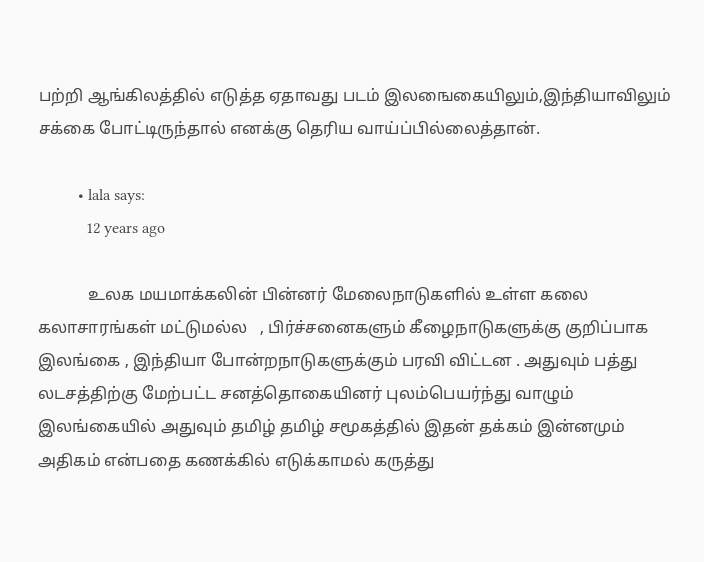பற்றி ஆங்கிலத்தில் எடுத்த ஏதாவது படம் இலஙைகையிலும்,இந்தியாவிலும் சக்கை போட்டிருந்தால் எனக்கு தெரிய வாய்ப்பில்லைத்தான்.

          • lala says:
            12 years ago

            உலக மயமாக்கலின் பின்னர் மேலைநாடுகளில் உள்ள கலை கலாசாரங்கள் மட்டுமல்ல   , பிர்ச்சனைகளும் கீழைநாடுகளுக்கு குறிப்பாக இலங்கை , இந்தியா போன்றநாடுகளுக்கும் பரவி விட்டன . அதுவும் பத்து லடசத்திற்கு மேற்பட்ட சனத்தொகையினர் புலம்பெயர்ந்து வாழும் இலங்கையில் அதுவும் தமிழ் தமிழ் சமூகத்தில் இதன் தக்கம் இன்னமும் அதிகம் என்பதை கணக்கில் எடுக்காமல் கருத்து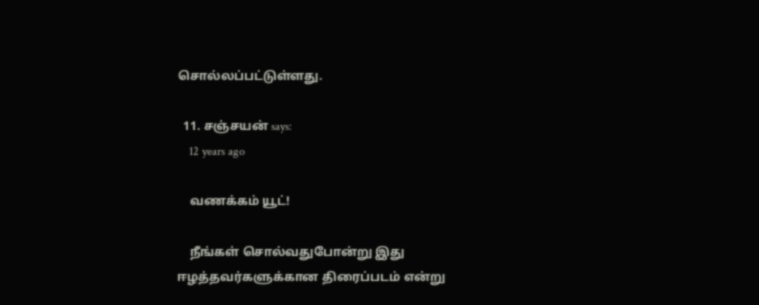சொல்லப்பட்டுள்ளது.

  11. சஞ்சயன் says:
    12 years ago

    வணக்கம் யூட்!

    நீங்கள் சொல்வதுபோன்று இது ஈழத்தவர்களுக்கான திரைப்படம் என்று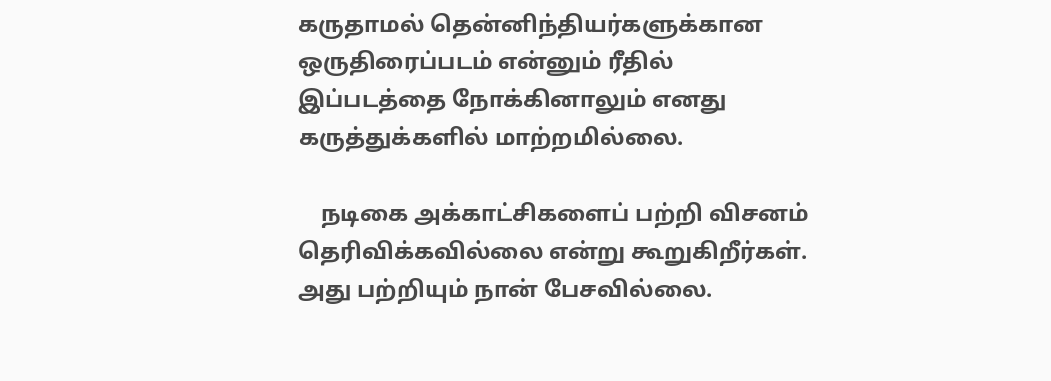கருதாமல் தென்னிந்தியர்களுக்கான ஒருதிரைப்படம் என்னும் ரீதில் இப்படத்தை நோக்கினாலும் எனது கருத்துக்களில் மாற்றமில்லை.

    நடிகை அக்காட்சிகளைப் பற்றி விசனம் தெரிவிக்கவில்லை என்று கூறுகிறீர்கள். அது பற்றியும் நான் பேசவில்லை.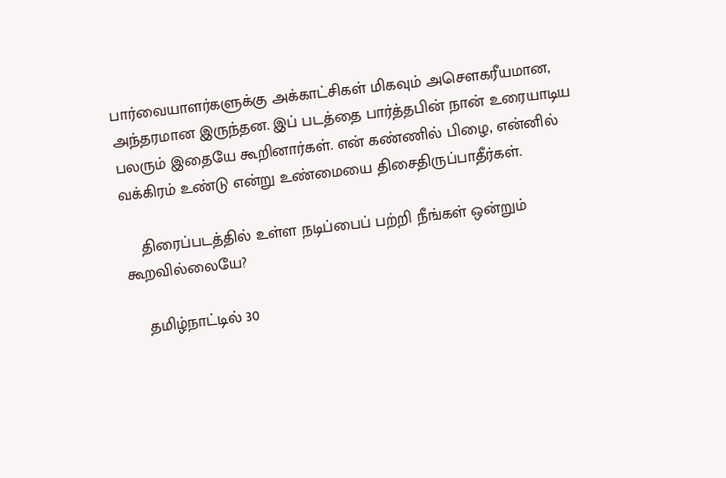பார்வையாளர்களுக்கு அக்காட்சிகள் மிகவும் அசௌகரீயமான, அந்தரமான இருந்தன. இப் படத்தை பார்த்தபின் நான் உரையாடிய பலரும் இதையே கூறினார்கள். என் கண்ணில் பிழை, என்னில் வக்கிரம் உண்டு என்று உண்மையை திசைதிருப்பாதீர்கள்.

    திரைப்படத்தில் உள்ள நடிப்பைப் பற்றி நீங்கள் ஒன்றும் கூறவில்லையே?

    தமிழ்நாட்டில் 30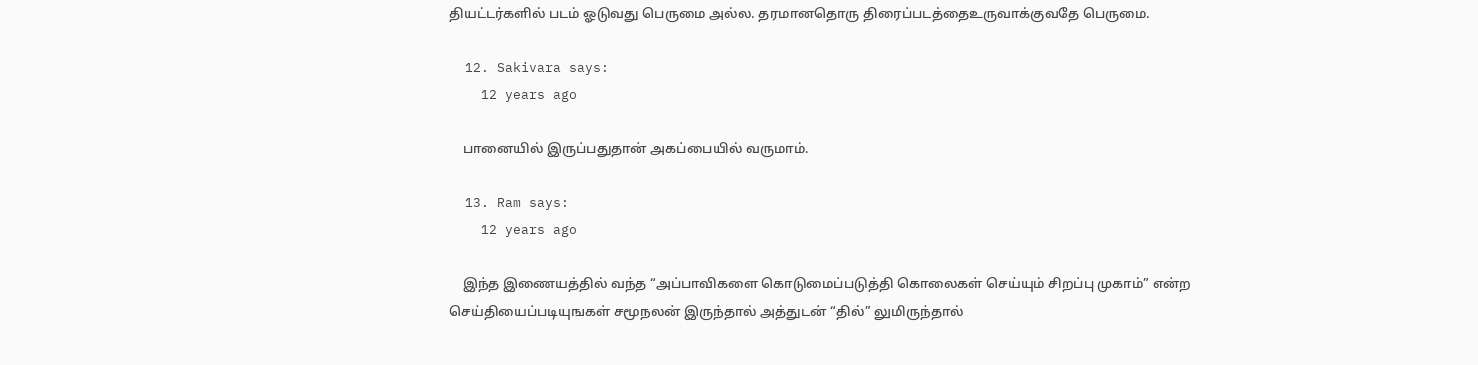தியட்டர்களில் படம் ஓடுவது பெருமை அல்ல. தரமானதொரு திரைப்படத்தைஉருவாக்குவதே பெருமை.

  12. Sakivara says:
    12 years ago

    பானையில் இருப்பதுதான் அகப்பையில் வருமாம்.

  13. Ram says:
    12 years ago

    இந்த இணையத்தில் வந்த “அப்பாவிகளை கொடுமைப்படுத்தி கொலைகள் செய்யும் சிறப்பு முகாம்” என்ற செய்தியைப்படியுஙகள் சமூநலன் இருந்தால் அத்துடன் “தில்” லுமிருந்தால்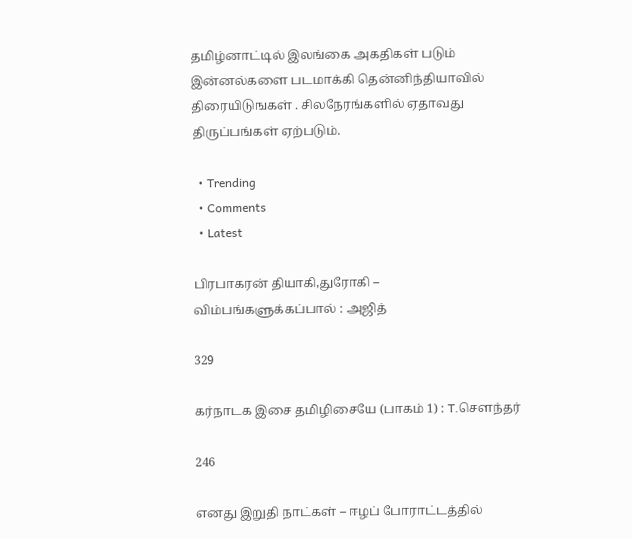தமிழ்னாட்டில் இலங்கை அகதிகள் படும் இன்னல்களை படமாக்கி தென்னிந்தியாவில் திரையிடுஙகள் . சிலநேரங்களில் ஏதாவது திருப்பங்கள் ஏற்படும்.

  • Trending
  • Comments
  • Latest

பிரபாகரன் தியாகி,துரோகி – விம்பங்களுக்கப்பால் : அஜித்

329

கர்நாடக இசை தமிழிசையே (பாகம் 1) : T.செளந்தர்

246

எனது இறுதி நாட்கள் – ஈழப் போராட்டத்தில்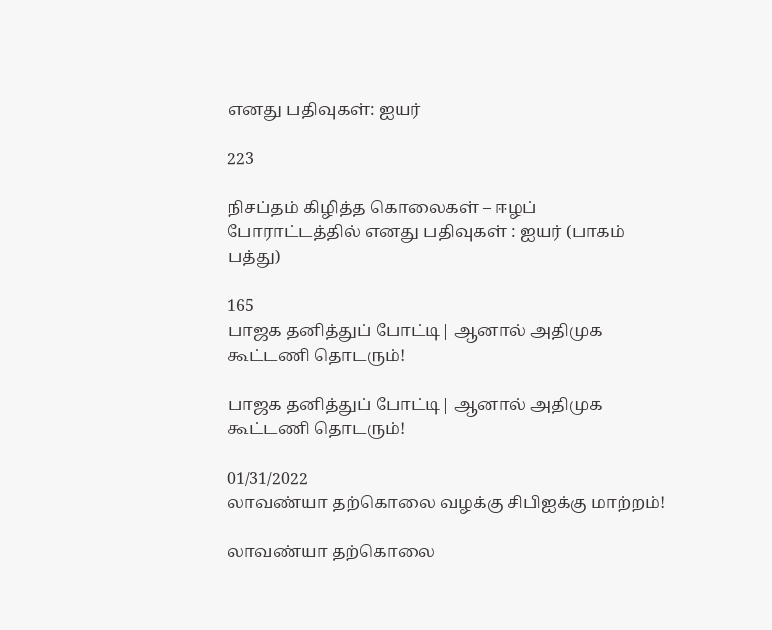எனது பதிவுகள்: ஐயர்

223

நிசப்தம் கிழித்த கொலைகள் – ஈழப் போராட்டத்தில் எனது பதிவுகள் : ஐயர் (பாகம் பத்து)

165
பாஜக தனித்துப் போட்டி| ஆனால் அதிமுக கூட்டணி தொடரும்!

பாஜக தனித்துப் போட்டி| ஆனால் அதிமுக கூட்டணி தொடரும்!

01/31/2022
லாவண்யா தற்கொலை வழக்கு சிபிஐக்கு மாற்றம்!

லாவண்யா தற்கொலை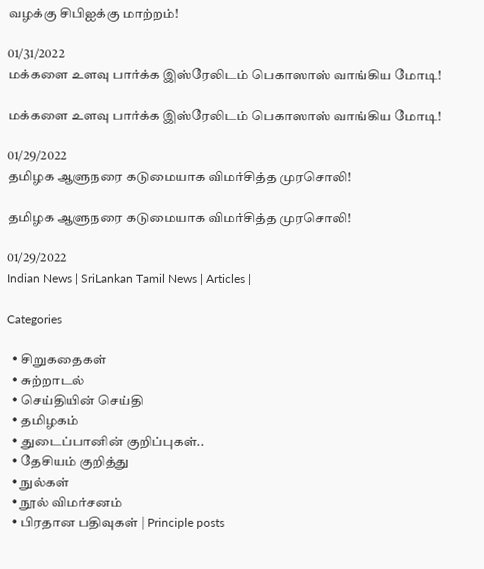வழக்கு சிபிஐக்கு மாற்றம்!

01/31/2022
மக்களை உளவு பார்க்க இஸ்ரேலிடம் பெகாஸாஸ் வாங்கிய மோடி!

மக்களை உளவு பார்க்க இஸ்ரேலிடம் பெகாஸாஸ் வாங்கிய மோடி!

01/29/2022
தமிழக ஆளுநரை கடுமையாக விமர்சித்த முரசொலி!

தமிழக ஆளுநரை கடுமையாக விமர்சித்த முரசொலி!

01/29/2022
Indian News | SriLankan Tamil News | Articles |

Categories

  • சிறுகதைகள்
  • சுற்றாடல்
  • செய்தியின் செய்தி
  • தமிழகம்
  • துடைப்பானின் குறிப்புகள்..
  • தேசியம் குறித்து
  • நுல்கள்
  • நூல் விமர்சனம்
  • பிரதான பதிவுகள் | Principle posts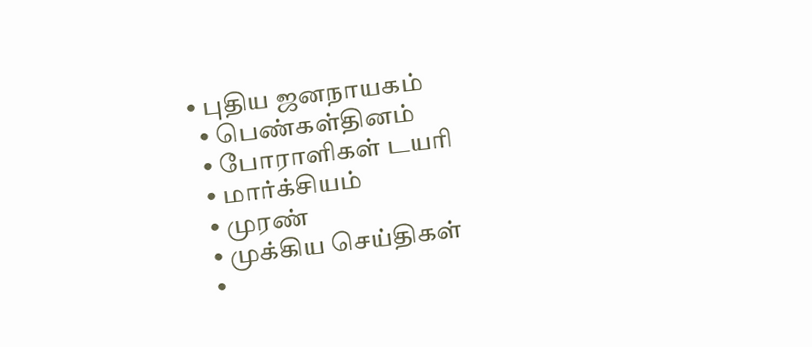• புதிய ஜனநாயகம்
  • பெண்கள்தினம்
  • போராளிகள் டயரி
  • மார்க்சியம்
  • முரண்
  • முக்கிய செய்திகள்
  •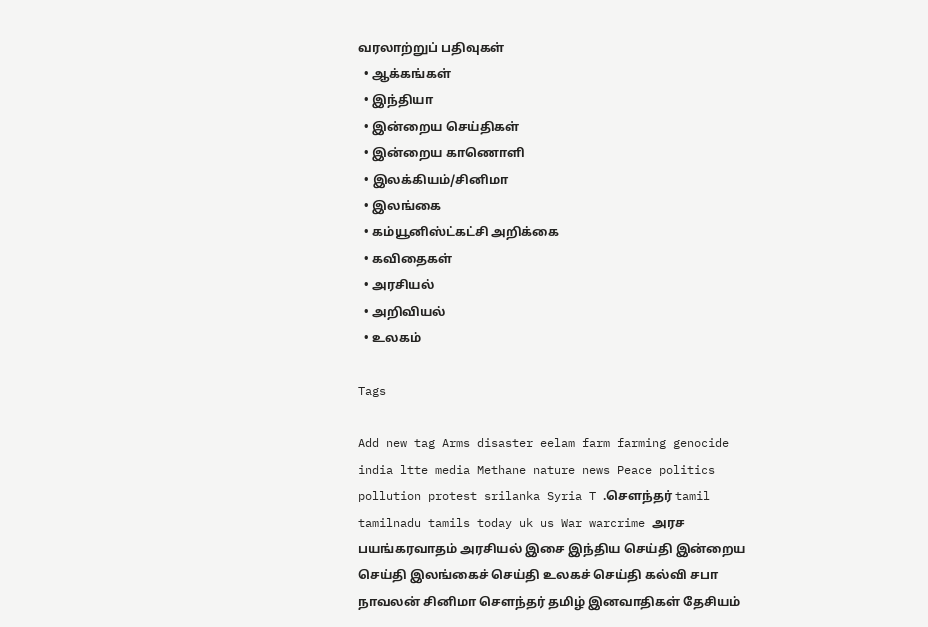வரலாற்றுப் பதிவுகள்
  • ஆக்கங்கள்
  • இந்தியா
  • இன்றைய செய்திகள்
  • இன்றைய காணொளி
  • இலக்கியம்/சினிமா
  • இலங்கை
  • கம்யூனிஸ்ட்கட்சி அறிக்கை
  • கவிதைகள்
  • அரசியல்
  • அறிவியல்
  • உலகம்

Tags

Add new tag Arms disaster eelam farm farming genocide india ltte media Methane nature news Peace politics pollution protest srilanka Syria T .சௌந்தர் tamil tamilnadu tamils today uk us War warcrime அரச பயங்கரவாதம் அரசியல் இசை இந்திய செய்தி இன்றைய செய்தி இலங்கைச் செய்தி உலகச் செய்தி கல்வி சபா நாவலன் சினிமா சௌந்தர் தமிழ் இனவாதிகள் தேசியம்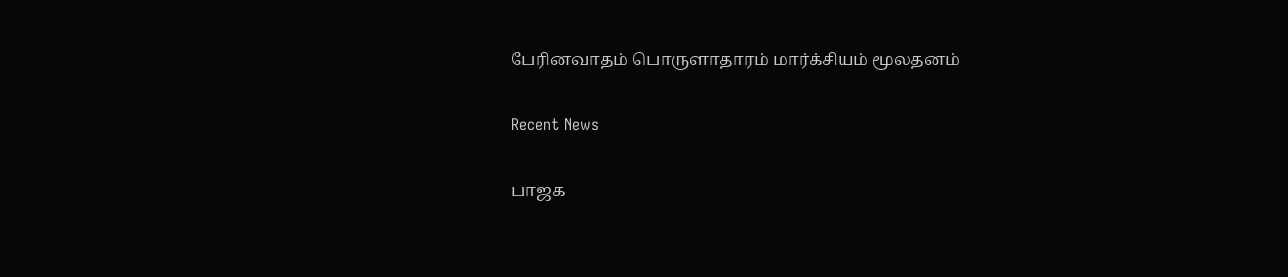பேரினவாதம் பொருளாதாரம் மார்க்சியம் மூலதனம்

Recent News

பாஜக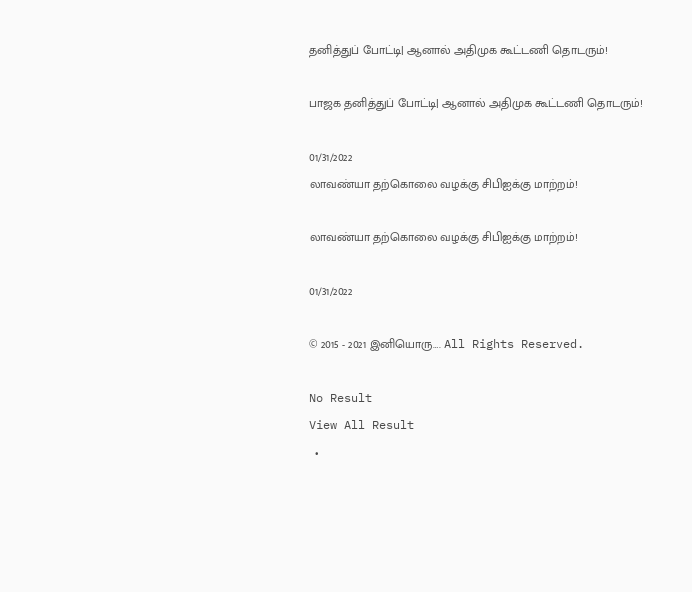தனித்துப் போட்டி| ஆனால் அதிமுக கூட்டணி தொடரும்!

பாஜக தனித்துப் போட்டி| ஆனால் அதிமுக கூட்டணி தொடரும்!

01/31/2022
லாவண்யா தற்கொலை வழக்கு சிபிஐக்கு மாற்றம்!

லாவண்யா தற்கொலை வழக்கு சிபிஐக்கு மாற்றம்!

01/31/2022

© 2015 - 2021 இனியொரு…. All Rights Reserved.

No Result
View All Result
  •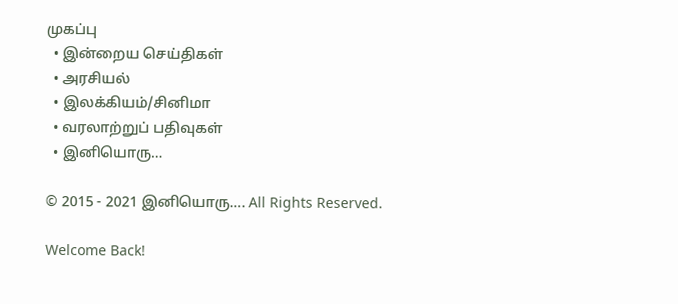முகப்பு
  • இன்றைய செய்திகள்
  • அரசியல்
  • இலக்கியம்/சினிமா
  • வரலாற்றுப் பதிவுகள்
  • இனியொரு…

© 2015 - 2021 இனியொரு…. All Rights Reserved.

Welcome Back!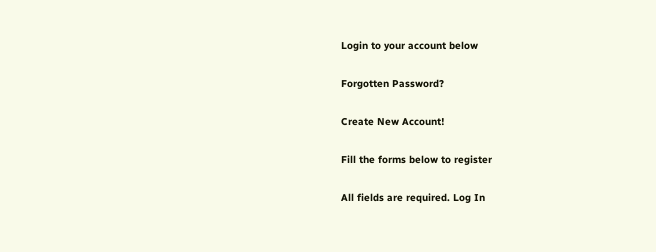Login to your account below

Forgotten Password?

Create New Account!

Fill the forms below to register

All fields are required. Log In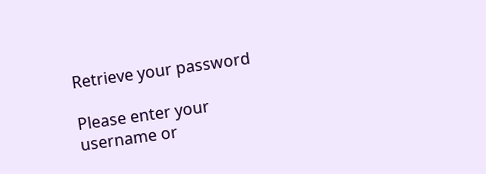Retrieve your password

Please enter your username or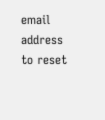email address to reset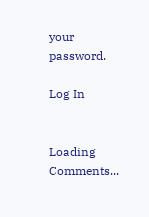your password.

Log In


Loading Comments...